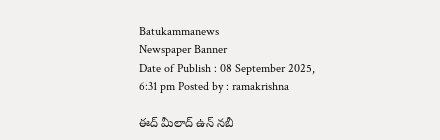Batukammanews
Newspaper Banner
Date of Publish : 08 September 2025, 6:31 pm Posted by : ramakrishna

ఈద్ మీలాద్ ఉన్ నబీ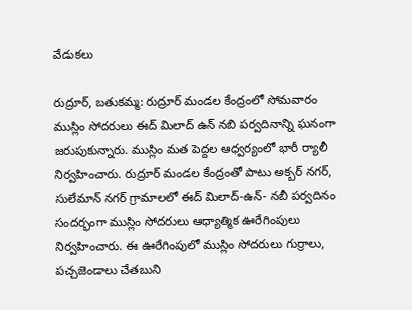వేడుకలు

రుద్రూర్, బతుకమ్మ: రుద్రూర్ మండల కేంద్రంలో సోమవారం ముస్లిం సోదరులు ఈద్ మిలాద్ ఉన్ నబి పర్వదినాన్ని ఘనంగా జరుపుకున్నారు. ముస్లిం మత పెద్దల ఆధ్వర్యంలో భారీ ర్యాలీ నిర్వహించారు. రుద్రూర్ మండల కేంద్రంతో పాటు అక్బర్ నగర్, సులేమాన్ నగర్ గ్రామాలలో ఈద్ మిలాద్-ఉన్- నబీ పర్వదినం సందర్భంగా ముస్లిం సోదరులు ఆధ్యాత్మిక ఊరేగింపులు నిర్వహించారు. ఈ ఊరేగింపులో ముస్లిం సోదరులు గుర్రాలు, పచ్చజెండాలు చేతబుని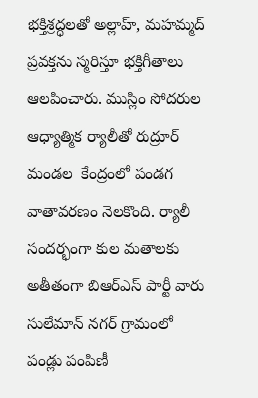భక్తిశ్రద్ధలతో అల్లాహ్, మహమ్మద్ ప్రవక్తను స్మరిస్తూ భక్తిగీతాలు ఆలపించారు. ముస్లిం సోదరుల ఆధ్యాత్మిక ర్యాలీతో రుద్రూర్ మండల  కేంద్రంలో పండగ వాతావరణం నెలకొంది. ర్యాలీ సందర్భంగా కుల మతాలకు అతీతంగా బిఆర్ఎస్ పార్టీ వారు సులేమాన్ నగర్ గ్రామంలో పండ్లు పంపిణీ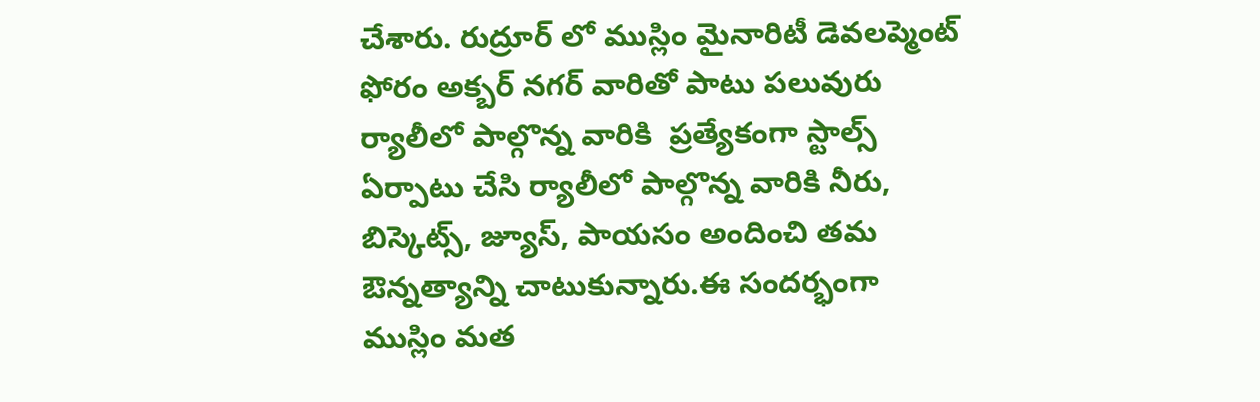చేశారు. రుద్రూర్ లో ముస్లిం మైనారిటీ డెవలప్మెంట్ ఫోరం అక్బర్ నగర్ వారితో పాటు పలువురు ర్యాలీలో పాల్గొన్న వారికి  ప్రత్యేకంగా స్టాల్స్ ఏర్పాటు చేసి ర్యాలీలో పాల్గొన్న వారికి నీరు, బిస్కెట్స్, జ్యూస్, పాయసం అందించి తమ ఔన్నత్యాన్ని చాటుకున్నారు.ఈ సందర్భంగా ముస్లిం మత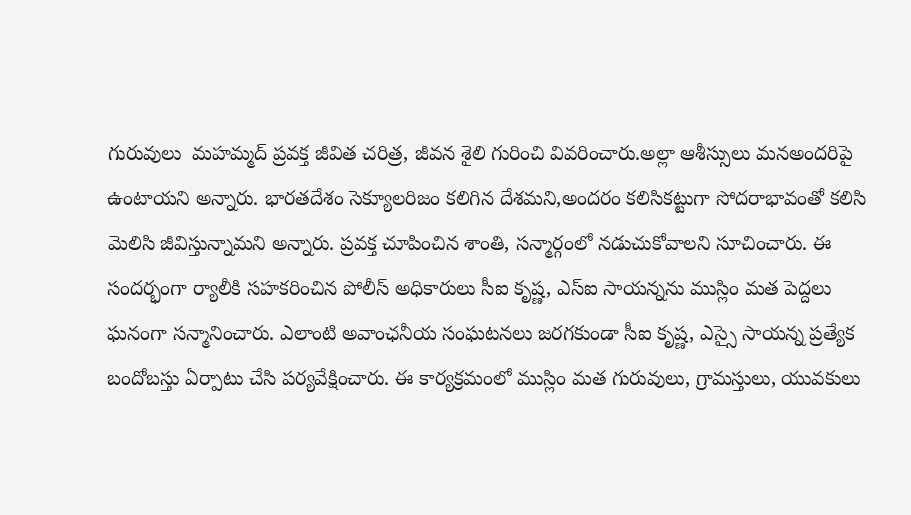గురువులు  మహమ్మద్‌ ప్రవక్త జీవిత చరిత్ర, జీవన శైలి గురించి వివరించారు.అల్లా ఆశీస్సులు మనఅందరిపై ఉంటాయని అన్నారు. భారతదేశం సెక్యూలరిజం కలిగిన దేశమని,అందరం కలిసికట్టుగా సోదరాభావంతో కలిసి మెలిసి జీవిస్తున్నామని అన్నారు. ప్రవక్త చూపించిన శాంతి, సన్మార్గంలో నడుచుకోవాలని సూచించారు. ఈ సందర్భంగా ర్యాలీకి సహకరించిన పోలీస్ అధికారులు సీఐ కృష్ణ, ఎస్ఐ సాయన్నను ముస్లిం మత పెద్దలు ఘనంగా సన్మానించారు. ఎలాంటి అవాంఛనీయ సంఘటనలు జరగకుండా సీఐ కృష్ణ, ఎస్సై సాయన్న ప్రత్యేక బందోబస్తు ఏర్పాటు చేసి పర్యవేక్షించారు. ఈ కార్యక్రమంలో ముస్లిం మత గురువులు, గ్రామస్తులు, యువకులు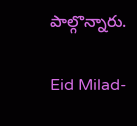పాల్గొన్నారు.

Eid Milad-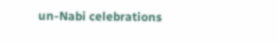un-Nabi celebrations